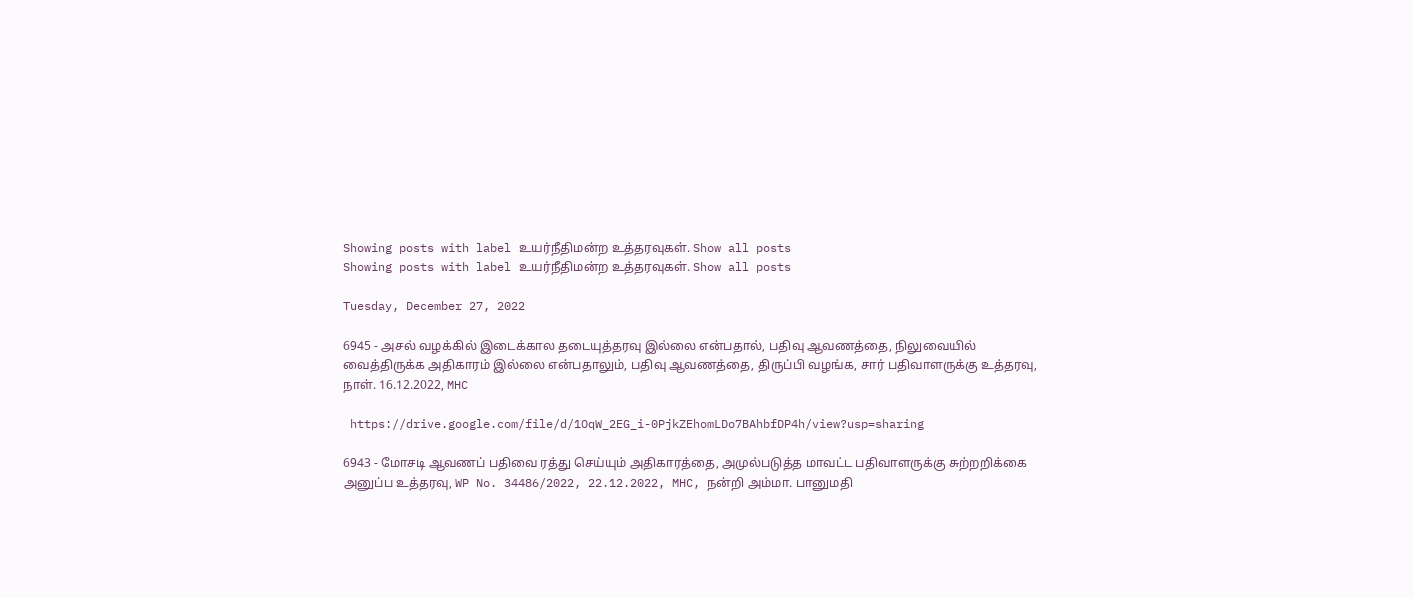Showing posts with label உயர்நீதிமன்ற உத்தரவுகள். Show all posts
Showing posts with label உயர்நீதிமன்ற உத்தரவுகள். Show all posts

Tuesday, December 27, 2022

6945 - அசல் வழக்கில் இடைக்கால தடையுத்தரவு இல்லை என்பதால், பதிவு ஆவணத்தை, நிலுவையில் வைத்திருக்க அதிகாரம் இல்லை என்பதாலும், பதிவு ஆவணத்தை, திருப்பி வழங்க, சார் பதிவாளருக்கு உத்தரவு, நாள். 16.12.2022, MHC

 https://drive.google.com/file/d/1OqW_2EG_i-0PjkZEhomLDo7BAhbfDP4h/view?usp=sharing

6943 - மோசடி ஆவணப் பதிவை ரத்து செய்யும் அதிகாரத்தை, அமுல்படுத்த மாவட்ட பதிவாளருக்கு சுற்றறிக்கை அனுப்ப உத்தரவு, WP No. 34486/2022, 22.12.2022, MHC, நன்றி அம்மா. பானுமதி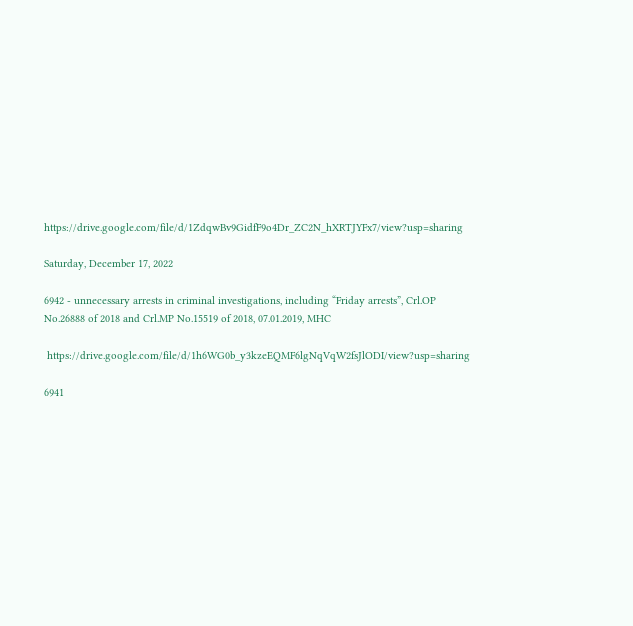https://drive.google.com/file/d/1ZdqwBv9GidfF9o4Dr_ZC2N_hXRTJYFx7/view?usp=sharing

Saturday, December 17, 2022

6942 - unnecessary arrests in criminal investigations, including “Friday arrests”, Crl.OP No.26888 of 2018 and Crl.MP No.15519 of 2018, 07.01.2019, MHC

 https://drive.google.com/file/d/1h6WG0b_y3kzeEQMF6lgNqVqW2fsJlODI/view?usp=sharing

6941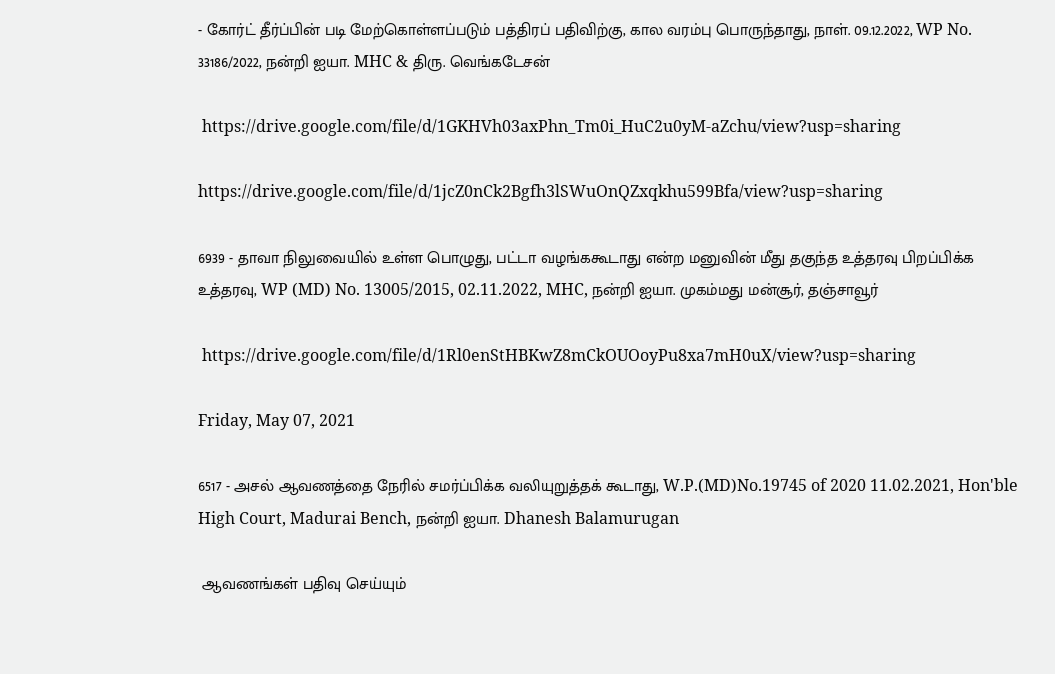- கோர்ட் தீர்ப்பின் படி மேற்கொள்ளப்படும் பத்திரப் பதிவிற்கு, கால வரம்பு பொருந்தாது, நாள். 09.12.2022, WP No. 33186/2022, நன்றி ஐயா. MHC & திரு. வெங்கடேசன்

 https://drive.google.com/file/d/1GKHVh03axPhn_Tm0i_HuC2u0yM-aZchu/view?usp=sharing

https://drive.google.com/file/d/1jcZ0nCk2Bgfh3lSWuOnQZxqkhu599Bfa/view?usp=sharing

6939 - தாவா நிலுவையில் உள்ள பொழுது, பட்டா வழங்ககூடாது என்ற மனுவின் மீது தகுந்த உத்தரவு பிறப்பிக்க உத்தரவு, WP (MD) No. 13005/2015, 02.11.2022, MHC, நன்றி ஐயா. முகம்மது மன்சூர், தஞ்சாவூர்

 https://drive.google.com/file/d/1Rl0enStHBKwZ8mCkOUOoyPu8xa7mH0uX/view?usp=sharing

Friday, May 07, 2021

6517 - அசல் ஆவணத்தை நேரில் சமர்ப்பிக்க வலியுறுத்தக் கூடாது, W.P.(MD)No.19745 of 2020 11.02.2021, Hon'ble High Court, Madurai Bench, நன்றி ஐயா. Dhanesh Balamurugan

 ஆவணங்கள் பதிவு செய்யும்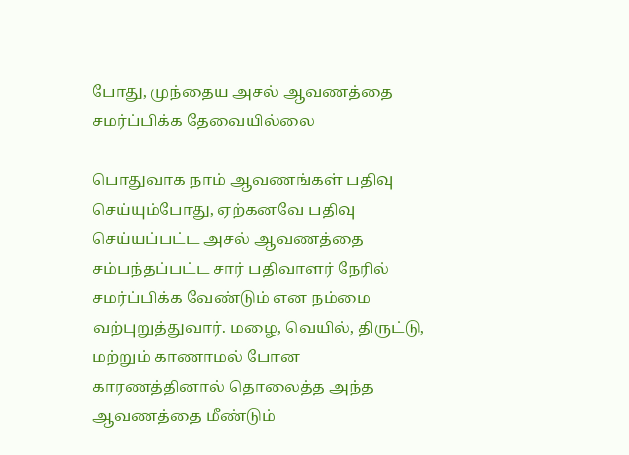போது, முந்தைய அசல் ஆவணத்தை சமர்ப்பிக்க தேவையில்லை

பொதுவாக நாம் ஆவணங்கள் பதிவு செய்யும்போது, ஏற்கனவே பதிவு செய்யப்பட்ட அசல் ஆவணத்தை சம்பந்தப்பட்ட சார் பதிவாளர் நேரில் சமர்ப்பிக்க வேண்டும் என நம்மை வற்புறுத்துவார். மழை, வெயில், திருட்டு, மற்றும் காணாமல் போன காரணத்தினால் தொலைத்த அந்த ஆவணத்தை மீண்டும்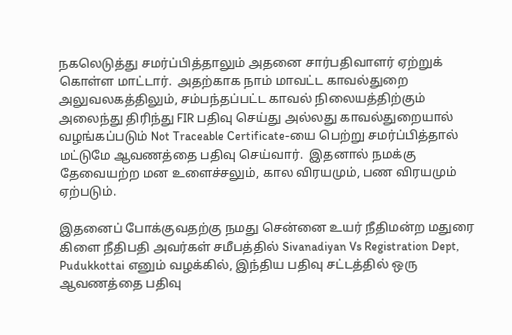நகலெடுத்து சமர்ப்பித்தாலும் அதனை சார்பதிவாளர் ஏற்றுக் கொள்ள மாட்டார்.  அதற்காக நாம் மாவட்ட காவல்துறை அலுவலகத்திலும், சம்பந்தப்பட்ட காவல் நிலையத்திற்கும் அலைந்து திரிந்து FIR பதிவு செய்து அல்லது காவல்துறையால் வழங்கப்படும் Not Traceable Certificate-யை பெற்று சமர்ப்பித்தால் மட்டுமே ஆவணத்தை பதிவு செய்வார்.  இதனால் நமக்கு தேவையற்ற மன உளைச்சலும், கால விரயமும், பண விரயமும் ஏற்படும்.

இதனைப் போக்குவதற்கு நமது சென்னை உயர் நீதிமன்ற மதுரை கிளை நீதிபதி அவர்கள் சமீபத்தில் Sivanadiyan Vs Registration Dept, Pudukkottai எனும் வழக்கில், இந்திய பதிவு சட்டத்தில் ஒரு ஆவணத்தை பதிவு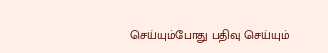செய்யும்போது பதிவு செய்யும்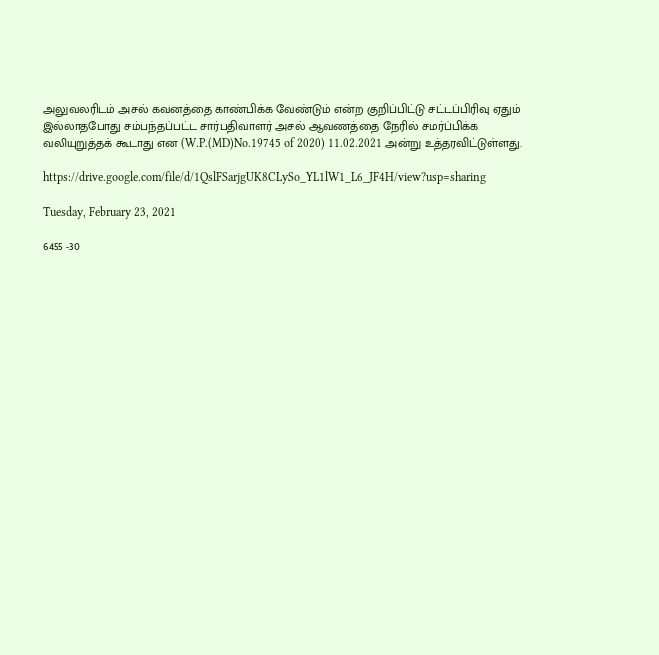அலுவலரிடம் அசல் கவனத்தை காண்பிக்க வேண்டும் என்ற குறிப்பிட்டு சட்டப்பிரிவு ஏதும் இல்லாதபோது சம்பந்தப்பட்ட சார்பதிவாளர் அசல் ஆவணத்தை நேரில் சமர்ப்பிக்க வலியுறுத்தக் கூடாது என (W.P.(MD)No.19745 of 2020) 11.02.2021 அன்று உத்தரவிட்டுள்ளது.

https://drive.google.com/file/d/1QslFSarjgUK8CLySo_YL1lW1_L6_JF4H/view?usp=sharing

Tuesday, February 23, 2021

6455 -30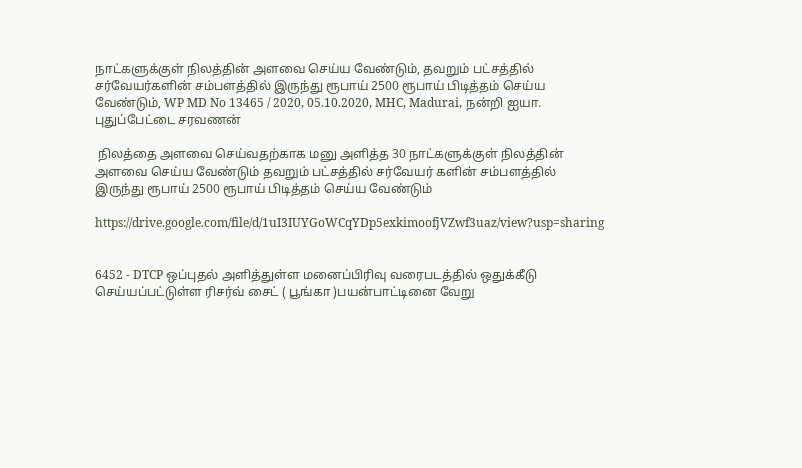நாட்களுக்குள் நிலத்தின் அளவை செய்ய வேண்டும், தவறும் பட்சத்தில் சர்வேயர்களின் சம்பளத்தில் இருந்து ரூபாய் 2500 ரூபாய் பிடித்தம் செய்ய வேண்டும், WP MD No 13465 / 2020, 05.10.2020, MHC, Madurai, நன்றி ஐயா. புதுப்பேட்டை சரவணன்

 நிலத்தை அளவை செய்வதற்காக மனு அளித்த 30 நாட்களுக்குள் நிலத்தின் அளவை செய்ய வேண்டும் தவறும் பட்சத்தில் சர்வேயர் களின் சம்பளத்தில் இருந்து ரூபாய் 2500 ரூபாய் பிடித்தம் செய்ய வேண்டும்

https://drive.google.com/file/d/1uI3IUYGoWCqYDp5exkimoofjVZwf3uaz/view?usp=sharing


6452 - DTCP ஒப்புதல் அளித்துள்ள மனைப்பிரிவு வரைபடத்தில் ஒதுக்கீடு செய்யப்பட்டுள்ள ரிசர்வ் சைட் ( பூங்கா )பயன்பாட்டினை வேறு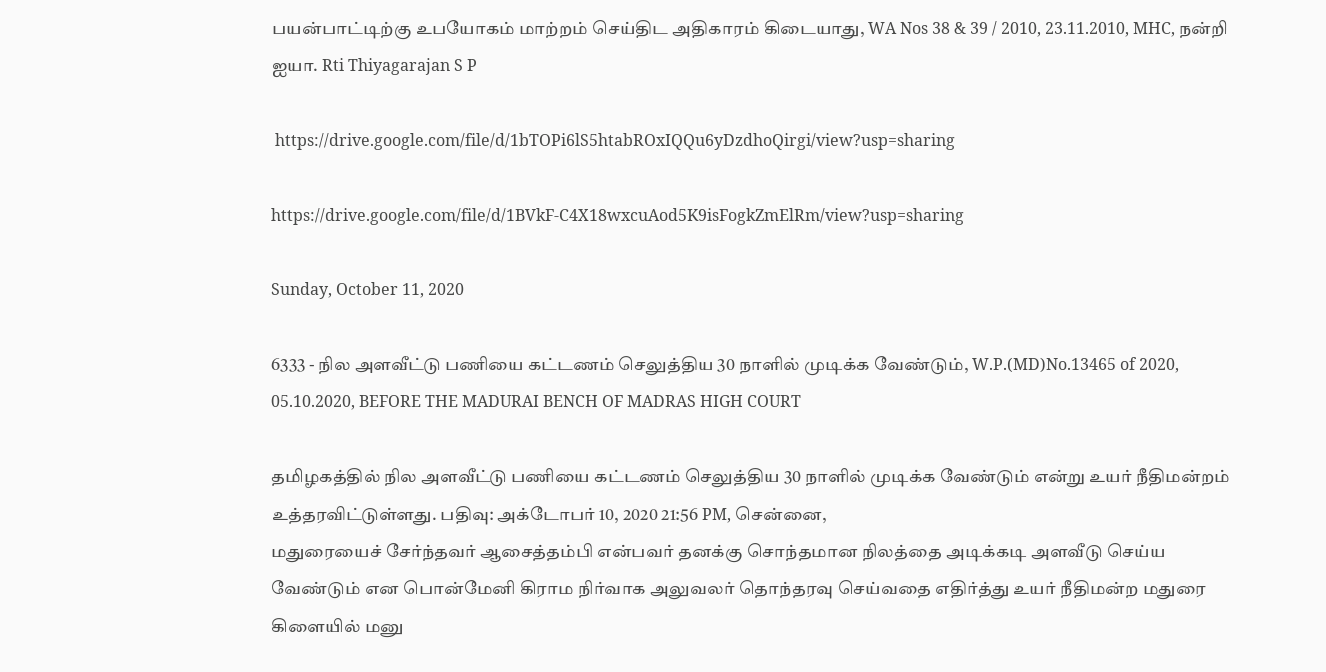பயன்பாட்டிற்கு உபயோகம் மாற்றம் செய்திட அதிகாரம் கிடையாது, WA Nos 38 & 39 / 2010, 23.11.2010, MHC, நன்றி ஐயா. Rti Thiyagarajan S P

 https://drive.google.com/file/d/1bTOPi6lS5htabROxIQQu6yDzdhoQirgi/view?usp=sharing

https://drive.google.com/file/d/1BVkF-C4X18wxcuAod5K9isFogkZmElRm/view?usp=sharing

Sunday, October 11, 2020

6333 - நில அளவீட்டு பணியை கட்டணம் செலுத்திய 30 நாளில் முடிக்க வேண்டும், W.P.(MD)No.13465 of 2020, 05.10.2020, BEFORE THE MADURAI BENCH OF MADRAS HIGH COURT

தமிழகத்தில் நில அளவீட்டு பணியை கட்டணம் செலுத்திய 30 நாளில் முடிக்க வேண்டும் என்று உயர் நீதிமன்றம் உத்தரவிட்டுள்ளது. பதிவு: அக்டோபர் 10, 2020 21:56 PM, சென்னை,
மதுரையைச் சேர்ந்தவர் ஆசைத்தம்பி என்பவர் தனக்கு சொந்தமான நிலத்தை அடிக்கடி அளவீடு செய்ய வேண்டும் என பொன்மேனி கிராம நிர்வாக அலுவலர் தொந்தரவு செய்வதை எதிர்த்து உயர் நீதிமன்ற மதுரை கிளையில் மனு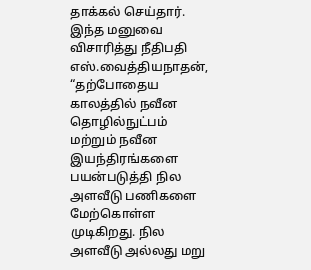தாக்கல் செய்தார். இந்த மனுவை விசாரித்து நீதிபதி எஸ்.வைத்தியநாதன், “தற்போதைய காலத்தில் நவீன தொழில்நுட்பம் மற்றும் நவீன இயந்திரங்களை பயன்படுத்தி நில அளவீடு பணிகளை மேற்கொள்ள முடிகிறது. நில அளவீடு அல்லது மறு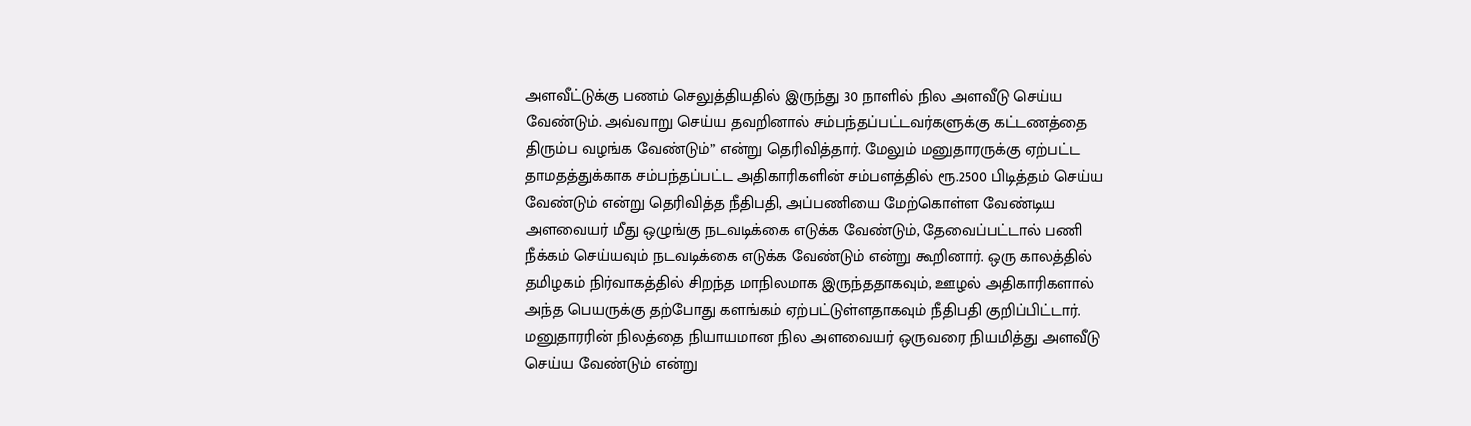அளவீட்டுக்கு பணம் செலுத்தியதில் இருந்து 30 நாளில் நில அளவீடு செய்ய வேண்டும். அவ்வாறு செய்ய தவறினால் சம்பந்தப்பட்டவர்களுக்கு கட்டணத்தை திரும்ப வழங்க வேண்டும்” என்று தெரிவித்தார். மேலும் மனுதாரருக்கு ஏற்பட்ட தாமதத்துக்காக சம்பந்தப்பட்ட அதிகாரிகளின் சம்பளத்தில் ரூ.2500 பிடித்தம் செய்ய வேண்டும் என்று தெரிவித்த நீதிபதி, அப்பணியை மேற்கொள்ள வேண்டிய அளவையர் மீது ஒழுங்கு நடவடிக்கை எடுக்க வேண்டும், தேவைப்பட்டால் பணி நீக்கம் செய்யவும் நடவடிக்கை எடுக்க வேண்டும் என்று கூறினார். ஒரு காலத்தில் தமிழகம் நிர்வாகத்தில் சிறந்த மாநிலமாக இருந்ததாகவும், ஊழல் அதிகாரிகளால் அந்த பெயருக்கு தற்போது களங்கம் ஏற்பட்டுள்ளதாகவும் நீதிபதி குறிப்பிட்டார். மனுதாரரின் நிலத்தை நியாயமான நில அளவையர் ஒருவரை நியமித்து அளவீடு செய்ய வேண்டும் என்று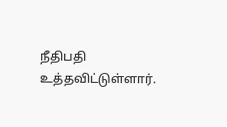நீதிபதி உத்தவிட்டுள்ளார்.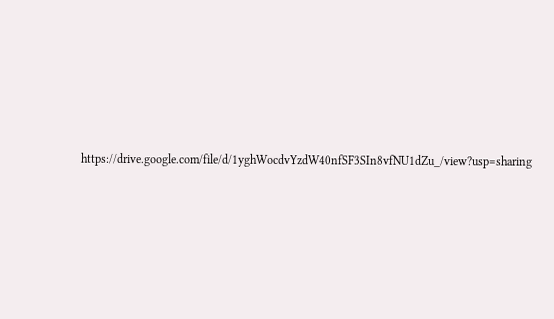https://drive.google.com/file/d/1yghWocdvYzdW40nfSF3SIn8vfNU1dZu_/view?usp=sharing